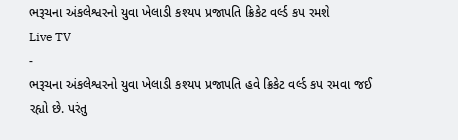ભરૂચના અંકલેશ્વરનો યુવા ખેલાડી કશ્યપ પ્રજાપતિ ક્રિકેટ વર્લ્ડ કપ રમશે
Live TV
-
ભરૂચના અંકલેશ્વરનો યુવા ખેલાડી કશ્યપ પ્રજાપતિ હવે ક્રિકેટ વર્લ્ડ કપ રમવા જઈ રહ્યો છે. પરંતુ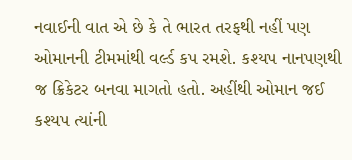નવાઈની વાત એ છે કે તે ભારત તરફથી નહીં પણ ઓમાનની ટીમમાંથી વર્લ્ડ કપ રમશે. કશ્યપ નાનપણથી જ ક્રિકેટર બનવા માગતો હતો. અહીંથી ઓમાન જઈ કશ્યપ ત્યાંની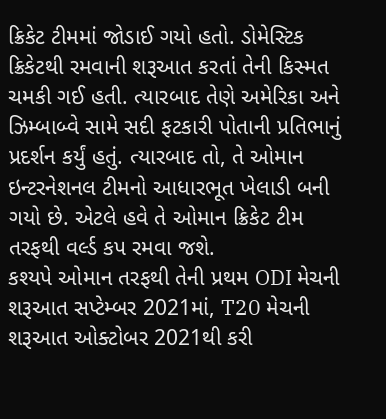ક્રિકેટ ટીમમાં જોડાઈ ગયો હતો. ડોમેસ્ટિક ક્રિકેટથી રમવાની શરૂઆત કરતાં તેની કિસ્મત ચમકી ગઈ હતી. ત્યારબાદ તેણે અમેરિકા અને ઝિમ્બાબ્વે સામે સદી ફટકારી પોતાની પ્રતિભાનું પ્રદર્શન કર્યું હતું. ત્યારબાદ તો, તે ઓમાન ઇન્ટરનેશનલ ટીમનો આધારભૂત ખેલાડી બની ગયો છે. એટલે હવે તે ઓમાન ક્રિકેટ ટીમ તરફથી વર્લ્ડ કપ રમવા જશે.
કશ્યપે ઓમાન તરફથી તેની પ્રથમ ODI મેચની શરૂઆત સપ્ટેમ્બર 2021માં, T20 મેચની શરૂઆત ઓક્ટોબર 2021થી કરી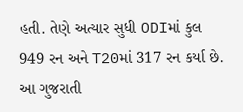હતી. તેણે અત્યાર સુધી ODIમાં કુલ 949 રન અને T20માં 317 રન કર્યા છે. આ ગુજરાતી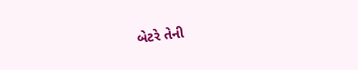બેટરે તેની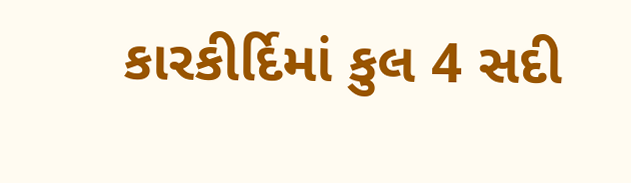કારકીર્દિમાં કુલ 4 સદી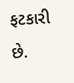ફટકારી છે.